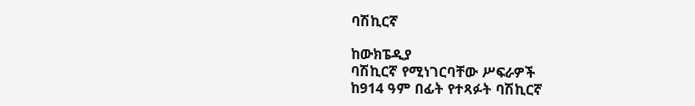ባሽኪርኛ

ከውክፔዲያ
ባሽኪርኛ የሚነገርባቸው ሥፍራዎች
ከ914 ዓም በፊት የተጻፉት ባሽኪርኛ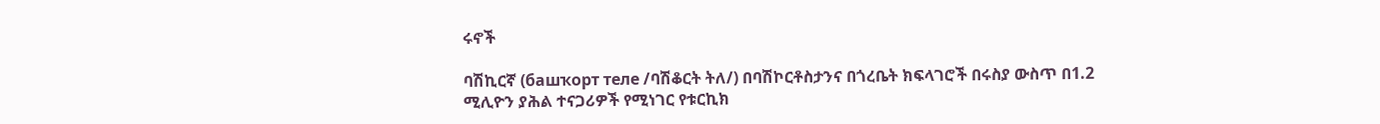ሩኖች

ባሽኪርኛ (башҡорт теле /ባሽቆርት ትለ/) በባሽኮርቶስታንና በጎረቤት ክፍላገሮች በሩስያ ውስጥ በ1.2 ሚሊዮን ያሕል ተናጋሪዎች የሚነገር የቱርኪክ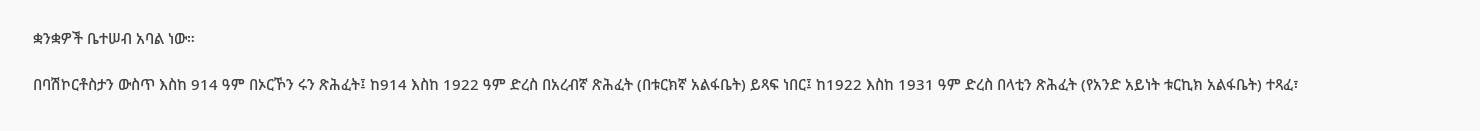ቋንቋዎች ቤተሠብ አባል ነው።

በባሽኮርቶስታን ውስጥ እስከ 914 ዓም በኦርኾን ሩን ጽሕፈት፤ ከ914 እስከ 1922 ዓም ድረስ በአረብኛ ጽሕፈት (በቱርክኛ አልፋቤት) ይጻፍ ነበር፤ ከ1922 እስከ 1931 ዓም ድረስ በላቲን ጽሕፈት (የአንድ አይነት ቱርኪክ አልፋቤት) ተጻፈ፣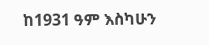ከ1931 ዓም እስካሁን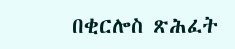በቂርሎስ ጽሕፈት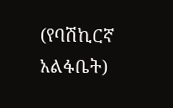(የባሽኪርኛ አልፋቤት)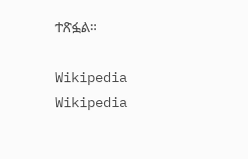ተጽፏል።

Wikipedia
Wikipedia